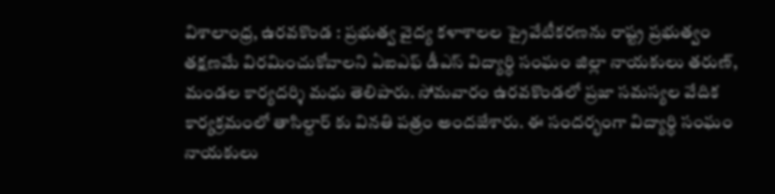విశాలాంధ్ర, ఉరవకొండ : ప్రభుత్వ వైద్య కళాశాలల ప్రైవేటీకరణను రాష్ట్ర ప్రభుత్వం తక్షణమే విరమించుకోవాలని ఏఐఎఫ్ డీఎస్ విద్యార్థి సంఘం జిల్లా నాయకులు తరుణ్, మండల కార్యదర్శి మధు తెలిపారు. సోమవారం ఉరవకొండలో ప్రజా సమస్యల వేదిక కార్యక్రమంలో తాసిల్దార్ కు వినతి పత్రం అందజేశారు. ఈ సందర్భంగా విద్యార్థి సంఘం నాయకులు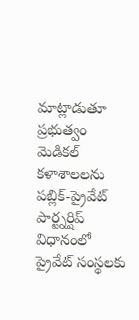మాట్లాడుతూ ప్రభుత్వం మెడికల్ కళాశాలలను పబ్లిక్-ప్రైవేట్ పార్ట్నర్షిప్ విధానంలో ప్రైవేట్ సంస్థలకు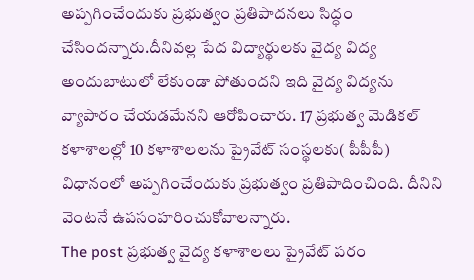అప్పగించేందుకు ప్రభుత్వం ప్రతిపాదనలు సిద్ధం చేసిందన్నారు.దీనివల్ల పేద విద్యార్థులకు వైద్య విద్య అందుబాటులో లేకుండా పోతుందని ఇది వైద్య విద్యను వ్యాపారం చేయడమేనని ఆరోపించారు. 17 ప్రభుత్వ మెడికల్ కళాశాలల్లో 10 కళాశాలలను ప్రైవేట్ సంస్థలకు( పీపీపీ) విధానంలో అప్పగించేందుకు ప్రభుత్వం ప్రతిపాదించింది. దీనిని వెంటనే ఉపసంహరించుకోవాలన్నారు.
The post ప్రభుత్వ వైద్య కళాశాలలు ప్రైవేట్ పరం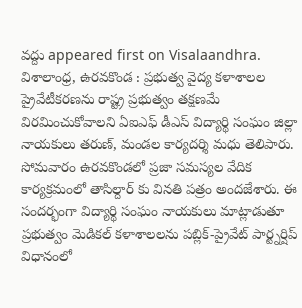వద్దు appeared first on Visalaandhra.
విశాలాంధ్ర, ఉరవకొండ : ప్రభుత్వ వైద్య కళాశాలల ప్రైవేటీకరణను రాష్ట్ర ప్రభుత్వం తక్షణమే విరమించుకోవాలని ఏఐఎఫ్ డీఎస్ విద్యార్థి సంఘం జిల్లా నాయకులు తరుణ్, మండల కార్యదర్శి మధు తెలిపారు. సోమవారం ఉరవకొండలో ప్రజా సమస్యల వేదిక కార్యక్రమంలో తాసిల్దార్ కు వినతి పత్రం అందజేశారు. ఈ సందర్భంగా విద్యార్థి సంఘం నాయకులు మాట్లాడుతూ ప్రభుత్వం మెడికల్ కళాశాలలను పబ్లిక్-ప్రైవేట్ పార్ట్నర్షిప్ విధానంలో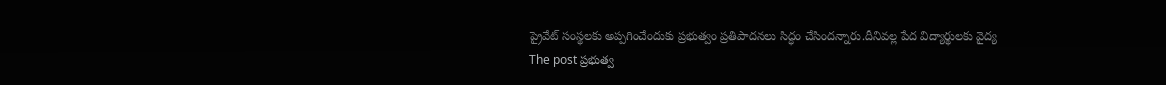ప్రైవేట్ సంస్థలకు అప్పగించేందుకు ప్రభుత్వం ప్రతిపాదనలు సిద్ధం చేసిందన్నారు.దీనివల్ల పేద విద్యార్థులకు వైద్య
The post ప్రభుత్వ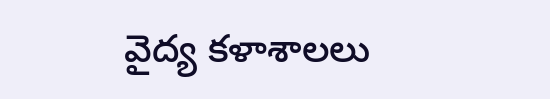వైద్య కళాశాలలు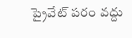ప్రైవేట్ పరం వద్దు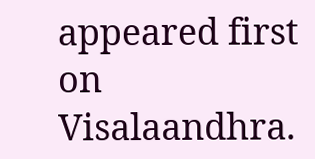appeared first on Visalaandhra.